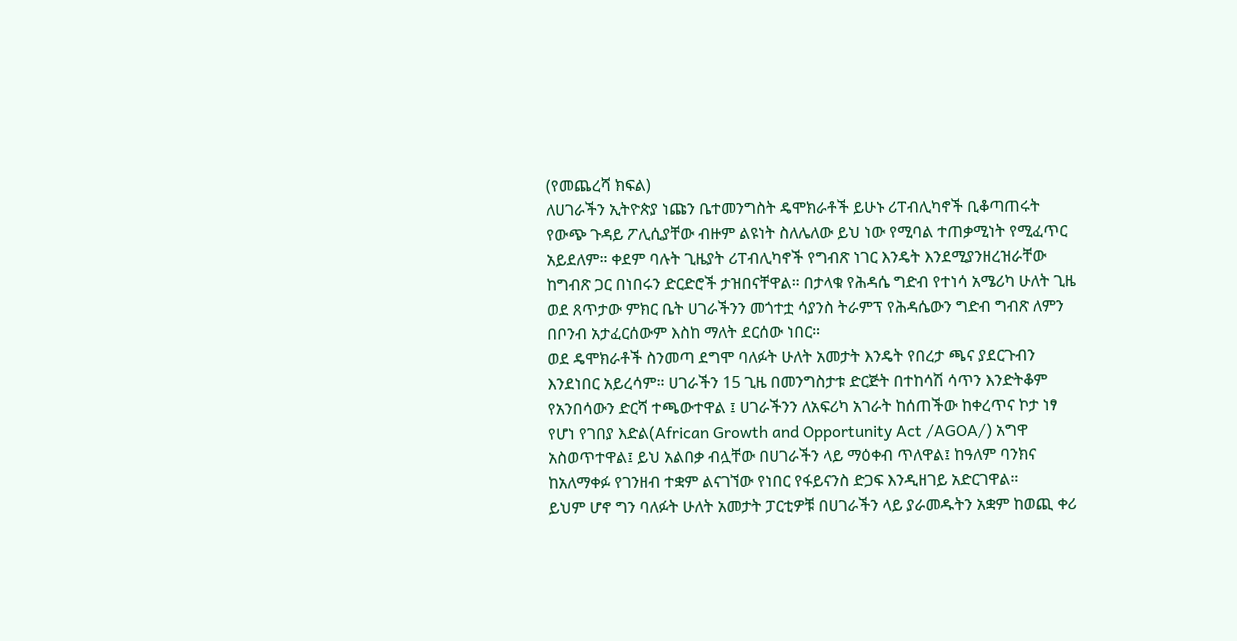(የመጨረሻ ክፍል)
ለሀገራችን ኢትዮጵያ ነጩን ቤተመንግስት ዴሞክራቶች ይሁኑ ሪፐብሊካኖች ቢቆጣጠሩት የውጭ ጉዳይ ፖሊሲያቸው ብዙም ልዩነት ስለሌለው ይህ ነው የሚባል ተጠቃሚነት የሚፈጥር አይደለም። ቀደም ባሉት ጊዜያት ሪፐብሊካኖች የግብጽ ነገር እንዴት እንደሚያንዘረዝራቸው ከግብጽ ጋር በነበሩን ድርድሮች ታዝበናቸዋል። በታላቁ የሕዳሴ ግድብ የተነሳ አሜሪካ ሁለት ጊዜ ወደ ጸጥታው ምክር ቤት ሀገራችንን መጎተቷ ሳያንስ ትራምፕ የሕዳሴውን ግድብ ግብጽ ለምን በቦንብ አታፈርሰውም እስከ ማለት ደርሰው ነበር።
ወደ ዴሞክራቶች ስንመጣ ደግሞ ባለፉት ሁለት አመታት እንዴት የበረታ ጫና ያደርጉብን እንደነበር አይረሳም። ሀገራችን 15 ጊዜ በመንግስታቱ ድርጅት በተከሳሽ ሳጥን እንድትቆም የአንበሳውን ድርሻ ተጫውተዋል ፤ ሀገራችንን ለአፍሪካ አገራት ከሰጠችው ከቀረጥና ኮታ ነፃ የሆነ የገበያ እድል(African Growth and Opportunity Act /AGOA/) አግዋ አስወጥተዋል፤ ይህ አልበቃ ብሏቸው በሀገራችን ላይ ማዕቀብ ጥለዋል፤ ከዓለም ባንክና ከአለማቀፉ የገንዘብ ተቋም ልናገኘው የነበር የፋይናንስ ድጋፍ እንዲዘገይ አድርገዋል።
ይህም ሆኖ ግን ባለፉት ሁለት አመታት ፓርቲዎቹ በሀገራችን ላይ ያራመዱትን አቋም ከወጪ ቀሪ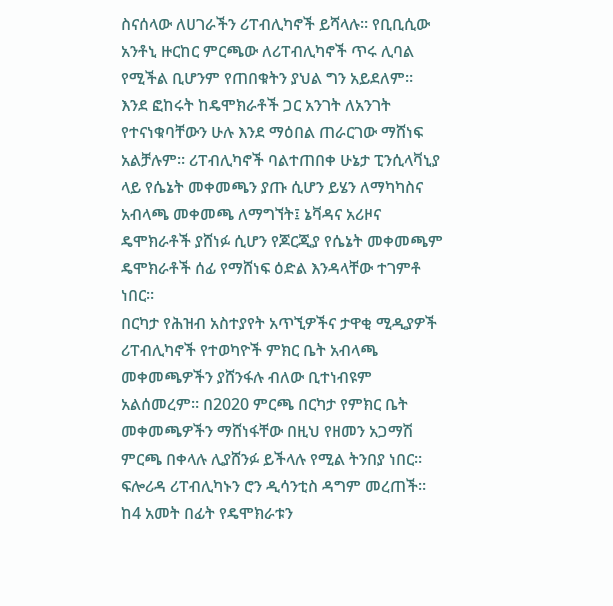ስናሰላው ለሀገራችን ሪፐብሊካኖች ይሻላሉ። የቢቢሲው አንቶኒ ዙርከር ምርጫው ለሪፐብሊካኖች ጥሩ ሊባል የሚችል ቢሆንም የጠበቁትን ያህል ግን አይደለም። እንደ ፎከሩት ከዴሞክራቶች ጋር አንገት ለአንገት የተናነቁባቸውን ሁሉ እንደ ማዕበል ጠራርገው ማሸነፍ አልቻሉም። ሪፐብሊካኖች ባልተጠበቀ ሁኔታ ፒንሲላቫኒያ ላይ የሴኔት መቀመጫን ያጡ ሲሆን ይሄን ለማካካስና አብላጫ መቀመጫ ለማግኘት፤ ኔቫዳና አሪዞና ዴሞክራቶች ያሸነፉ ሲሆን የጆርጂያ የሴኔት መቀመጫም ዴሞክራቶች ሰፊ የማሸነፍ ዕድል እንዳላቸው ተገምቶ ነበር።
በርካታ የሕዝብ አስተያየት አጥኚዎችና ታዋቂ ሚዲያዎች ሪፐብሊካኖች የተወካዮች ምክር ቤት አብላጫ መቀመጫዎችን ያሸንፋሉ ብለው ቢተነብዩም አልሰመረም። በ2020 ምርጫ በርካታ የምክር ቤት መቀመጫዎችን ማሸነፋቸው በዚህ የዘመን አጋማሽ ምርጫ በቀላሉ ሊያሸንፉ ይችላሉ የሚል ትንበያ ነበር። ፍሎሪዳ ሪፐብሊካኑን ሮን ዲሳንቲስ ዳግም መረጠች።
ከ4 አመት በፊት የዴሞክራቱን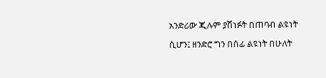አንድሪው ጂሉም ያሸነፉት በጠባብ ልዩነት ሲሆን፤ ዘንድሮ ግን በሰፊ ልዩነት በሁለት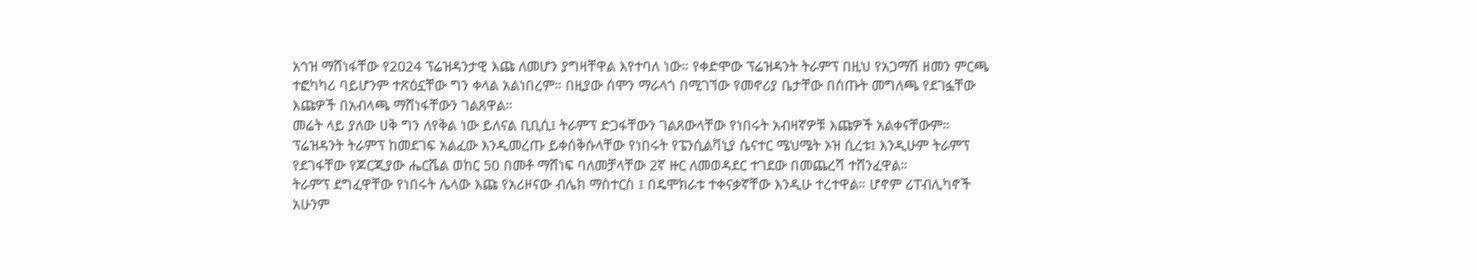አኅዝ ማሸነፋቸው የ2024 ፕሬዝዳንታዊ እጩ ለመሆን ያግዛቸዋል እየተባለ ነው። የቀድሞው ፕሬዝዳንት ትራምፕ በዚህ የአጋማሽ ዘመን ምርጫ ተፎካካሪ ባይሆንም ተጽዕኗቸው ግን ቀላል አልነበረም። በዚያው ሰሞን ማራላጎ በሚገኘው የመኖሪያ ቤታቸው በሰጡት መግለጫ የደገፏቸው እጩዎች በአብላጫ ማሸነፋቸውን ገልጸዋል።
መሬት ላይ ያለው ሀቅ ግን ለየቅል ነው ይለናል ቢቢሲ፤ ትራምፕ ድጋፋቸውን ገልጸውላቸው የነበሩት አብዛኛዎቹ እጩዎች አልቀናቸውም። ፕሬዝዳንት ትራምፕ ከመደገፍ አልፈው እንዲመረጡ ይቀሰቅሱላቸው የነበሩት የፔንሲልቫኒያ ሴናተር ሜህሜት ኦዝ ሲረቱ፤ እንዲሁም ትራምፕ የደገፋቸው የጆርጂያው ሔርሼል ወከር 50 በመቶ ማሸነፍ ባለመቻላቸው 2ኛ ዙር ለመወዳደር ተገደው በመጨረሻ ተሸንፈዋል።
ትራምፕ ደግፈዋቸው የነበሩት ሌላው እጩ የአሪዞናው ብሌክ ማስተርስ ፤ በዴሞክራቱ ተቀናቃኛቸው እንዲሁ ተረተዋል። ሆኖም ሪፐብሊካኖች አሁንም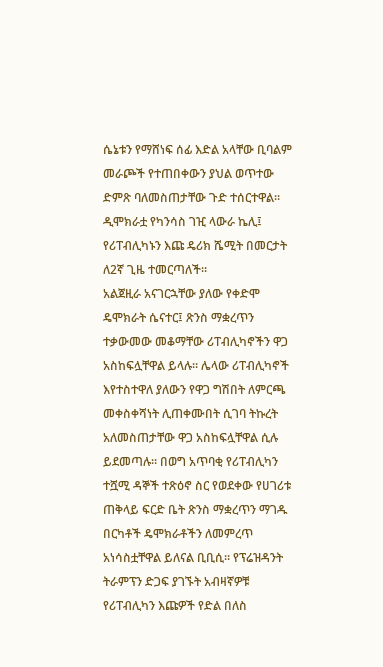ሴኔቱን የማሸነፍ ሰፊ እድል አላቸው ቢባልም መራጮች የተጠበቀውን ያህል ወጥተው ድምጽ ባለመስጠታቸው ጉድ ተሰርተዋል። ዲሞክራቷ የካንሳስ ገዢ ላውራ ኬሊ፤ የሪፐብሊካኑን እጩ ዴሪክ ሼሚት በመርታት ለ2ኛ ጊዜ ተመርጣለች።
አልጀዚራ አናገርኋቸው ያለው የቀድሞ ዴሞክራት ሴናተር፤ ጽንስ ማቋረጥን ተቃውመው መቆማቸው ሪፐብሊካኖችን ዋጋ አስከፍሏቸዋል ይላሉ። ሌላው ሪፐብሊካኖች እየተስተዋለ ያለውን የዋጋ ግሽበት ለምርጫ መቀስቀሻነት ሊጠቀሙበት ሲገባ ትኩረት አለመስጠታቸው ዋጋ አስከፍሏቸዋል ሲሉ ይደመጣሉ። በወግ አጥባቂ የሪፐብሊካን ተሿሚ ዳኞች ተጽዕኖ ስር የወደቀው የሀገሪቱ ጠቅላይ ፍርድ ቤት ጽንስ ማቋረጥን ማገዱ በርካቶች ዴሞክራቶችን ለመምረጥ አነሳስቷቸዋል ይለናል ቢቢሲ። የፕሬዝዳንት ትራምፕን ድጋፍ ያገኙት አብዛኛዎቹ የሪፐብሊካን እጩዎች የድል በለስ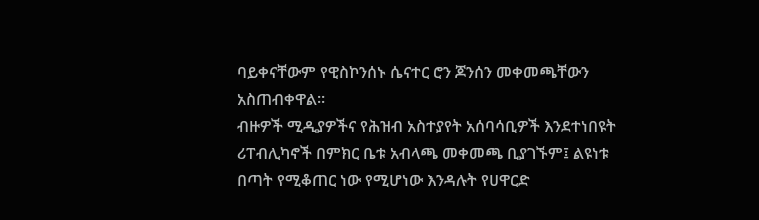ባይቀናቸውም የዊስኮንሰኑ ሴናተር ሮን ጆንሰን መቀመጫቸውን አስጠብቀዋል።
ብዙዎች ሚዲያዎችና የሕዝብ አስተያየት አሰባሳቢዎች እንደተነበዩት ሪፐብሊካኖች በምክር ቤቱ አብላጫ መቀመጫ ቢያገኙም፤ ልዩነቱ በጣት የሚቆጠር ነው የሚሆነው እንዳሉት የሀዋርድ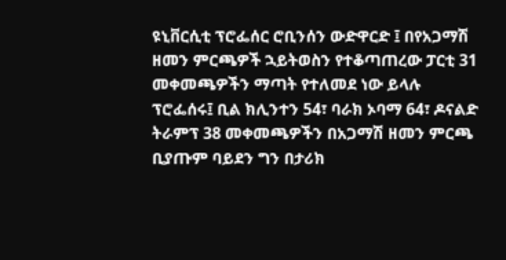ዩኒቨርሲቲ ፕሮፌሰር ሮቢንሰን ውድዋርድ ፤ በየአጋማሽ ዘመን ምርጫዎች ኋይትወስን የተቆጣጠረው ፓርቲ 31 መቀመጫዎችን ማጣት የተለመደ ነው ይላሉ ፕሮፌሰሩ፤ ቢል ክሊንተን 54፣ ባራክ ኦባማ 64፣ ዶናልድ ትራምፕ 38 መቀመጫዎችን በአጋማሽ ዘመን ምርጫ ቢያጡም ባይደን ግን በታሪክ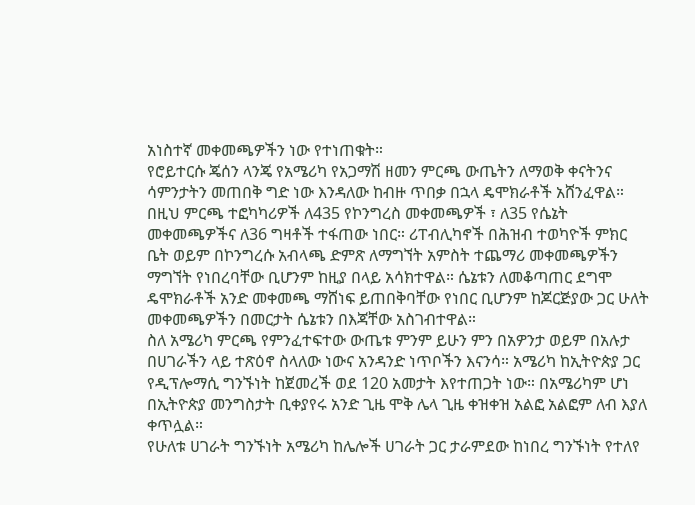አነስተኛ መቀመጫዎችን ነው የተነጠቁት።
የሮይተርሱ ጄሰን ላንጄ የአሜሪካ የአጋማሽ ዘመን ምርጫ ውጤትን ለማወቅ ቀናትንና ሳምንታትን መጠበቅ ግድ ነው እንዳለው ከብዙ ጥበቃ በኋላ ዴሞክራቶች አሸንፈዋል። በዚህ ምርጫ ተፎካካሪዎች ለ435 የኮንግረስ መቀመጫዎች ፣ ለ35 የሴኔት መቀመጫዎችና ለ36 ግዛቶች ተፋጠው ነበር። ሪፐብሊካኖች በሕዝብ ተወካዮች ምክር ቤት ወይም በኮንግረሱ አብላጫ ድምጽ ለማግኘት አምስት ተጨማሪ መቀመጫዎችን ማግኘት የነበረባቸው ቢሆንም ከዚያ በላይ አሳክተዋል። ሴኔቱን ለመቆጣጠር ደግሞ ዴሞክራቶች አንድ መቀመጫ ማሸነፍ ይጠበቅባቸው የነበር ቢሆንም ከጆርጅያው ጋር ሁለት መቀመጫዎችን በመርታት ሴኔቱን በእጃቸው አስገብተዋል።
ስለ አሜሪካ ምርጫ የምንፈተፍተው ውጤቱ ምንም ይሁን ምን በአዎንታ ወይም በአሉታ በሀገራችን ላይ ተጽዕኖ ስላለው ነውና አንዳንድ ነጥቦችን እናንሳ። አሜሪካ ከኢትዮጵያ ጋር የዲፕሎማሲ ግንኙነት ከጀመረች ወደ 120 አመታት እየተጠጋት ነው። በአሜሪካም ሆነ በኢትዮጵያ መንግስታት ቢቀያየሩ አንድ ጊዜ ሞቅ ሌላ ጊዜ ቀዝቀዝ አልፎ አልፎም ለብ እያለ ቀጥሏል።
የሁለቱ ሀገራት ግንኙነት አሜሪካ ከሌሎች ሀገራት ጋር ታራምደው ከነበረ ግንኙነት የተለየ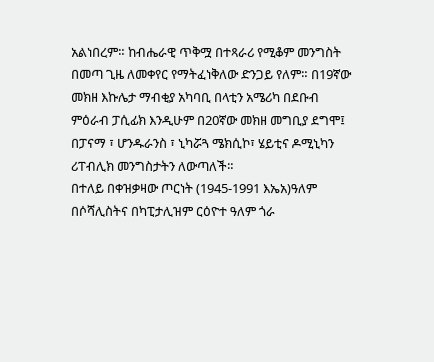አልነበረም። ከብሔራዊ ጥቅሟ በተጻራሪ የሚቆም መንግስት በመጣ ጊዜ ለመቀየር የማትፈነቅለው ድንጋይ የለም። በ19ኛው መክዘ እኩሌታ ማብቂያ አካባቢ በላቲን አሜሪካ በደቡብ ምዕራብ ፓሲፊክ እንዲሁም በ20ኛው መክዘ መግቢያ ደግሞ፤ በፓናማ ፣ ሆንዱራንስ ፣ ኒካሯጓ ሜክሲኮ፣ ሄይቲና ዶሚኒካን ሪፐብሊክ መንግስታትን ለውጣለች።
በተለይ በቀዝቃዛው ጦርነት (1945-1991 እኤአ)ዓለም በሶሻሊስትና በካፒታሊዝም ርዕዮተ ዓለም ጎራ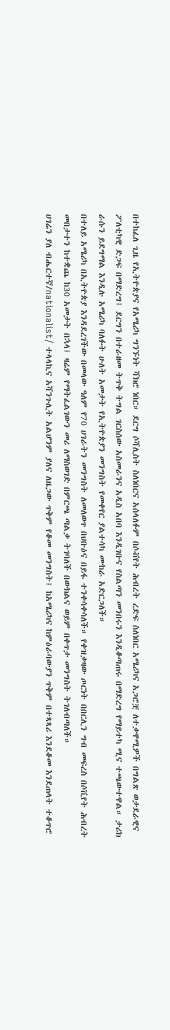በተከፈለ ጊዜ የኢትዮጵያና የአሜሪካ ግንኙነት ሻክሮ ነበር። ደርግ ሶሻሊስት ስለነበርና አሰላለፉም በሶቭየት ሕብረት ረድፍ ስለነበር አሜሪካና አጋሮቿ ለተቃዋሚዎች በግልጽ ወታደራዊና ፖለቲካዊ ድጋፍ በማድረግ፤ ደርግን በተራዘመ ትጥቅ ትግል ገርስሰው አስመራንና አዲስ አበባ እንዲገቡና የስልጣን መንበሩን እንዲቆጣጠሩ በማድረግ የማይተካ ሚና ተጫውተዋል። ታሪክ ራሱን ይደግማል እንዲሉ አሜሪካ ባለፉት ሁለት አመታት የኢትዮጵያን መንግስት የመቀየር ያልተሳካ ሙከራ አድርጋለች።
በተለይ አሜሪካ በኢትዮጵያ እንዳደረገችው በመላው ዓለም የ70 ሀገራትን መንግስት ለመለወጥ በህቡዕና በይፋ ተንቀሳቀሳለች። የቀዝቃዛው ጦርነት በበርሊን ግብ መፍረስ በሶቪየት ሕብረት መበታተን ከተቋጨ ከ30 አመታት በኋላ፤ ዛሬም የማትፈልገውን መሪ ለማስወገድ በምርጫ ጣልቃ ትገባለች በውክልና ወይም በቀጥታ መንግስት ትገለብጣለች።
ሀገሬን ያለ ብሔርተኛ/nationalist/ ተላላኪና አሻንጉሊት አልሆንም ያለና ለዜጋው ጥቅም የቆመ መንግስት፤ ከአሜሪካና ከምዕራባውያን ጥቅም በተጻጻሪ እንደቆመ እንደጠላት ተቆጥሮ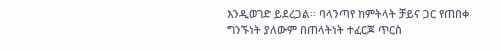እንዲወገድ ይደረጋል። ባላንጣየ ከምትላት ቻይና ጋር የጠበቀ ግንኙነት ያለውም በጠላትነት ተፈርጆ ጥርስ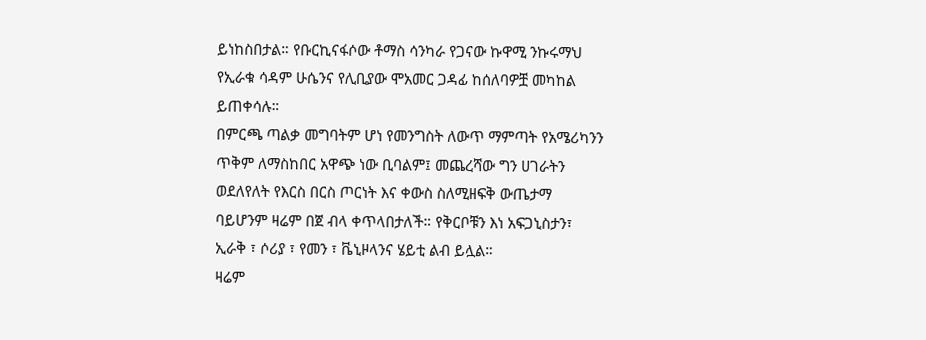ይነከስበታል። የቡርኪናፋሶው ቶማስ ሳንካራ የጋናው ኩዋሚ ንኩሩማህ የኢራቁ ሳዳም ሁሴንና የሊቢያው ሞአመር ጋዳፊ ከሰለባዎቿ መካከል ይጠቀሳሉ።
በምርጫ ጣልቃ መግባትም ሆነ የመንግስት ለውጥ ማምጣት የአሜሪካንን ጥቅም ለማስከበር አዋጭ ነው ቢባልም፤ መጨረሻው ግን ሀገራትን ወደለየለት የእርስ በርስ ጦርነት እና ቀውስ ስለሚዘፍቅ ውጤታማ ባይሆንም ዛሬም በጀ ብላ ቀጥላበታለች። የቅርቦቹን እነ አፍጋኒስታን፣ ኢራቅ ፣ ሶሪያ ፣ የመን ፣ ቬኒዞላንና ሄይቲ ልብ ይሏል።
ዛሬም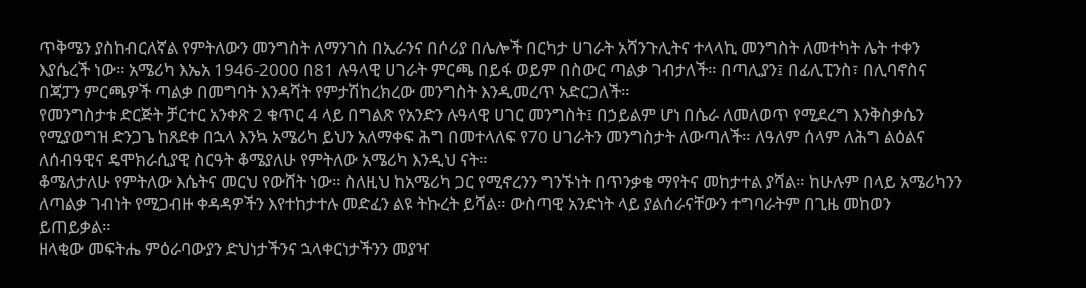ጥቅሜን ያስከብርለኛል የምትለውን መንግስት ለማንገስ በኢራንና በሶሪያ በሌሎች በርካታ ሀገራት አሻንጉሊትና ተላላኪ መንግስት ለመተካት ሌት ተቀን እያሴረች ነው። አሜሪካ እኤአ 1946-2000 በ81 ሉዓላዊ ሀገራት ምርጫ በይፋ ወይም በስውር ጣልቃ ገብታለች። በጣሊያን፤ በፊሊፒንስ፣ በሊባኖስና በጃፓን ምርጫዎች ጣልቃ በመግባት እንዳሻት የምታሽከረክረው መንግስት እንዲመረጥ አድርጋለች።
የመንግስታቱ ድርጅት ቻርተር አንቀጽ 2 ቁጥር 4 ላይ በግልጽ የአንድን ሉዓላዊ ሀገር መንግስት፤ በኃይልም ሆነ በሴራ ለመለወጥ የሚደረግ እንቅስቃሴን የሚያወግዝ ድንጋጌ ከጸደቀ በኋላ እንኳ አሜሪካ ይህን አለማቀፍ ሕግ በመተላለፍ የ70 ሀገራትን መንግስታት ለውጣለች። ለዓለም ሰላም ለሕግ ልዕልና ለሰብዓዊና ዴሞክራሲያዊ ስርዓት ቆሜያለሁ የምትለው አሜሪካ እንዲህ ናት።
ቆሜለታለሁ የምትለው እሴትና መርህ የውሸት ነው። ስለዚህ ከአሜሪካ ጋር የሚኖረንን ግንኙነት በጥንቃቄ ማየትና መከታተል ያሻል። ከሁሉም በላይ አሜሪካንን ለጣልቃ ገብነት የሚጋብዙ ቀዳዳዎችን እየተከታተሉ መድፈን ልዩ ትኩረት ይሻል። ውስጣዊ አንድነት ላይ ያልሰራናቸውን ተግባራትም በጊዜ መከወን ይጠይቃል።
ዘላቂው መፍትሔ ምዕራባውያን ድህነታችንና ኋላቀርነታችንን መያዣ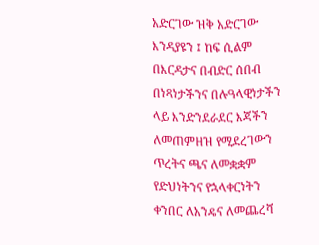አድርገው ዝቅ አድርገው እንዳያዩን ፤ ከፍ ሲልም በእርዳታና በብድር ሰበብ በነጻነታችንና በሉዓላዊነታችን ላይ እንድንደራደር እጃችን ለመጠምዘዝ የሚደረገውን ጥረትና ጫና ለመቋቋም የድህነትንና የኋላቀርነትን ቀንበር ለአንዴና ለመጨረሻ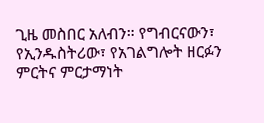ጊዜ መስበር አለብን። የግብርናውን፣ የኢንዱስትሪው፣ የአገልግሎት ዘርፉን ምርትና ምርታማነት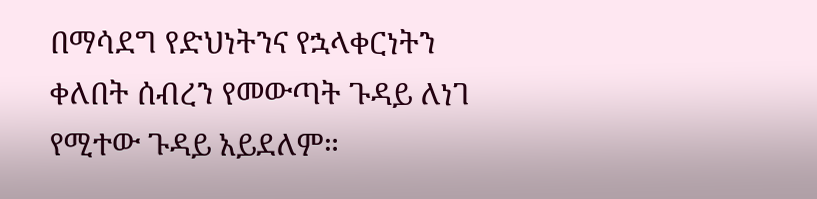በማሳደግ የድህነትንና የኋላቀርነትን ቀለበት ሰብረን የመውጣት ጉዳይ ለነገ የሚተው ጉዳይ አይደለም።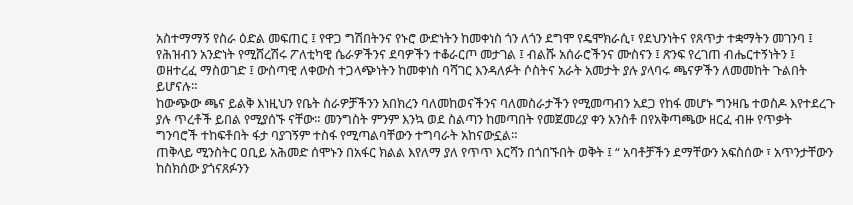አስተማማኝ የስራ ዕድል መፍጠር ፤ የዋጋ ግሽበትንና የኑሮ ውድነትን ከመቀነስ ጎን ለጎን ደግሞ የዴሞክራሲ፣ የደህንነትና የጸጥታ ተቋማትን መገንባ ፤ የሕዝብን አንድነት የሚሸረሽሩ ፖለቲካዊ ሴራዎችንና ደባዎችን ተቆራርጦ መታገል ፤ ብልሹ አሰራሮችንና ሙስናን ፤ ጽንፍ የረገጠ ብሔርተኝነትን ፤ ወዘተረፈ ማስወገድ ፤ ውስጣዊ ለቀውስ ተጋላጭነትን ከመቀነስ ባሻገር እንዳለፉት ሶስትና አራት አመታት ያሉ ያላባሩ ጫናዎችን ለመመከት ጉልበት ይሆናሉ።
ከውጭው ጫና ይልቅ እነዚህን የቤት ስራዎቻችንን አበክረን ባለመከወናችንና ባለመስራታችን የሚመጣብን አደጋ የከፋ መሆኑ ግንዛቤ ተወስዶ እየተደረጉ ያሉ ጥረቶች ይበል የሚያሰኙ ናቸው። መንግስት ምንም እንኳ ወደ ስልጣን ከመጣበት የመጀመሪያ ቀን አንስቶ በየአቅጣጫው ዘርፈ ብዙ የጥቃት ግንባሮች ተከፍቶበት ፋታ ባያገኝም ተስፋ የሚጣልባቸውን ተግባራት አከናውኗል።
ጠቅላይ ሚንስትር ዐቢይ አሕመድ ሰሞኑን በአፋር ክልል እየለማ ያለ የጥጥ እርሻን በጎበኙበት ወቅት ፤ “ አባቶቻችን ደማቸውን አፍስሰው ፣ አጥንታቸውን ከስክሰው ያጎናጸፉንን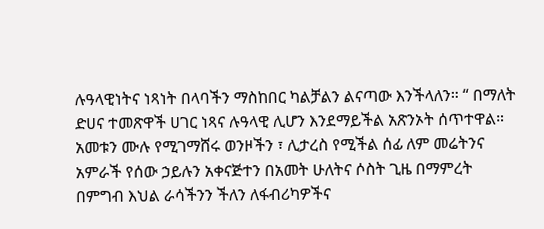ሉዓላዊነትና ነጻነት በላባችን ማስከበር ካልቻልን ልናጣው እንችላለን። “ በማለት ድሀና ተመጽዋች ሀገር ነጻና ሉዓላዊ ሊሆን እንደማይችል አጽንኦት ሰጥተዋል።
አመቱን ሙሉ የሚገማሸሩ ወንዞችን ፣ ሊታረስ የሚችል ሰፊ ለም መሬትንና አምራች የሰው ኃይሉን አቀናጅተን በአመት ሁለትና ሶስት ጊዜ በማምረት በምግብ እህል ራሳችንን ችለን ለፋብሪካዎችና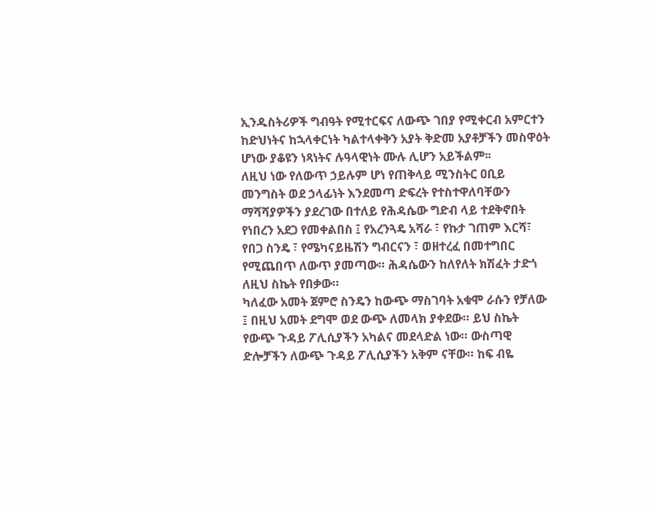ኢንዱስትሪዎች ግብዓት የሚተርፍና ለውጭ ገበያ የሚቀርብ አምርተን ከድህነትና ከኋላቀርነት ካልተላቀቅን አያት ቅድመ አያቶቻችን መስዋዕት ሆነው ያቆዩን ነጻነትና ሉዓላዊነት ሙሉ ሊሆን አይችልም፡፡
ለዚህ ነው የለውጥ ኃይሉም ሆነ የጠቅላይ ሚንስትር ዐቢይ መንግስት ወደ ኃላፊነት እንደመጣ ድፍረት የተስተዋለባቸውን ማሻሻያዎችን ያደረገው በተለይ የሕዳሴው ግድብ ላይ ተደቅኖበት የነበረን አደጋ የመቀልበስ ፤ የአረንጓዴ አሻራ ፣ የኩታ ገጠም እርሻ፣ የበጋ ስንዴ ፣ የሜካናይዜሽን ግብርናን ፣ ወዘተረፈ በመተግበር የሚጨበጥ ለውጥ ያመጣው። ሕዳሴውን ከለየለት ክሽፈት ታድጎ ለዚህ ስኬት የበቃው።
ካለፈው አመት ጀምሮ ስንዴን ከውጭ ማስገባት አቁሞ ራሱን የቻለው ፤ በዚህ አመት ደግሞ ወደ ውጭ ለመላክ ያቀደው። ይህ ስኬት የውጭ ጉዳይ ፖሊሲያችን አካልና መደላድል ነው። ውስጣዊ ድሎቻችን ለውጭ ጉዳይ ፖሊሲያችን አቅም ናቸው። ከፍ ብዬ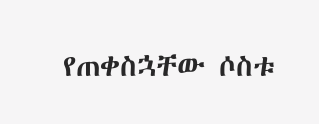የጠቀስኋቸው ሶስቱ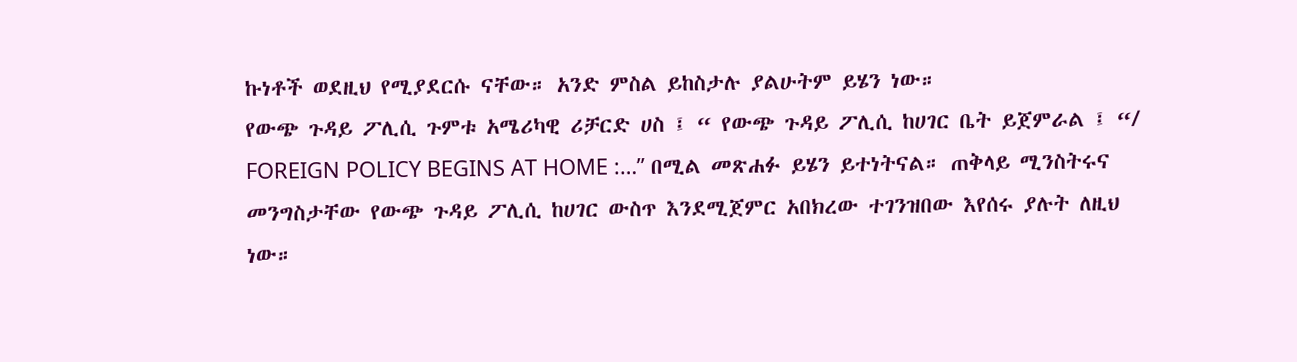ኩነቶች ወደዚህ የሚያደርሱ ናቸው። አንድ ምስል ይከስታሉ ያልሁትም ይሄን ነው።
የውጭ ጉዳይ ፖሊሲ ጉምቱ አሜሪካዊ ሪቻርድ ሀስ ፤ “ የውጭ ጉዳይ ፖሊሲ ከሀገር ቤት ይጀምራል ፤ “/ FOREIGN POLICY BEGINS AT HOME :…” በሚል መጽሐፉ ይሄን ይተነትናል። ጠቅላይ ሚንስትሩና መንግስታቸው የውጭ ጉዳይ ፖሊሲ ከሀገር ውስጥ እንደሚጀምር አበክረው ተገንዝበው እየሰሩ ያሉት ለዚህ ነው።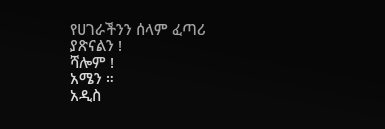የሀገራችንን ሰላም ፈጣሪ ያጽናልን !
ሻሎም !
አሜን ።
አዲስ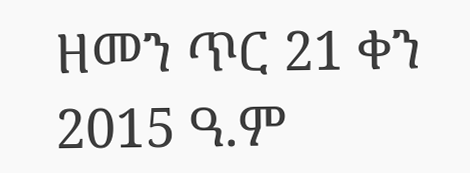ዘመን ጥር 21 ቀን 2015 ዓ.ም